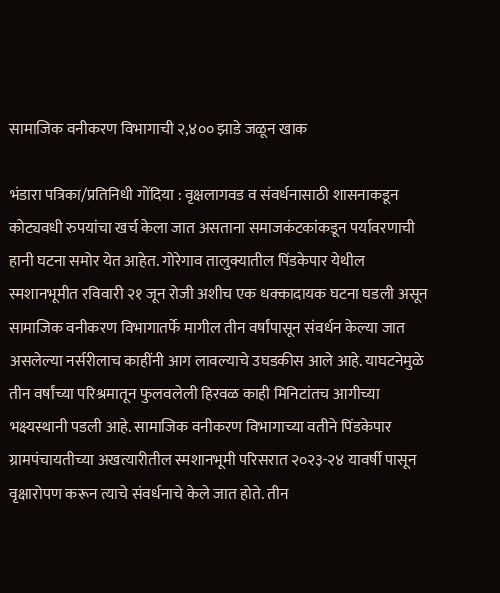सामाजिक वनीकरण विभागाची २,४०० झाडे जळून खाक

भंडारा पत्रिका/प्रतिनिधी गोंदिया : वृक्षलागवड व संवर्धनासाठी शासनाकडून कोट्यवधी रुपयांचा खर्च केला जात असताना समाजकंटकांकडून पर्यावरणाची हानी घटना समोर येत आहेत. गोरेगाव तालुक्यातील पिंडकेपार येथील स्मशानभूमीत रविवारी २१ जून रोजी अशीच एक धक्कादायक घटना घडली असून सामाजिक वनीकरण विभागातर्फे मागील तीन वर्षांपासून संवर्धन केल्या जात असलेल्या नर्सरीलाच काहींनी आग लावल्याचे उघडकीस आले आहे. याघटनेमुळे तीन वर्षांच्या परिश्रमातून फुलवलेली हिरवळ काही मिनिटांतच आगीच्या भक्ष्यस्थानी पडली आहे. सामाजिक वनीकरण विभागाच्या वतीने पिंडकेपार ग्रामपंचायतीच्या अखत्यारीतील स्मशानभूमी परिसरात २०२३-२४ यावर्षी पासून वृक्षारोपण करून त्याचे संवर्धनाचे केले जात होते. तीन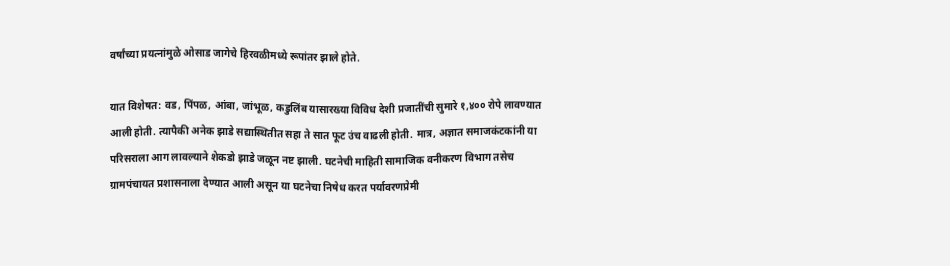वर्षांच्या प्रयत्नांमुळे ओसाड जागेचे हिरवळीमध्ये रूपांतर झाले होते.

यात विशेषत: वड, पिंपळ, आंबा, जांभूळ, कडुलिंब यासारख्या विविध देशी प्रजातींची सुमारे १,४०० रोपे लावण्यात आली होती. त्यापैकी अनेक झाडे सद्यास्थितीत सहा ते सात फूट उंच वाढली होती. मात्र, अज्ञात समाजकंटकांनी या परिसराला आग लावल्याने शेकडो झाडे जळून नष्ट झाली. घटनेची माहिती सामाजिक वनीकरण विभाग तसेच ग्रामपंचायत प्रशासनाला देण्यात आली असून या घटनेचा निषेध करत पर्यावरणप्रेमी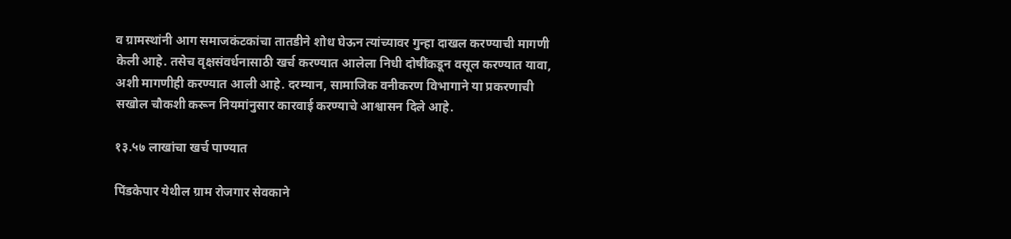व ग्रामस्थांनी आग समाजकंटकांचा तातडीने शोध घेऊन त्यांच्यावर गुन्हा दाखल करण्याची मागणी केली आहे. तसेच वृक्षसंवर्धनासाठी खर्च करण्यात आलेला निधी दोषींकडून वसूल करण्यात यावा, अशी मागणीही करण्यात आली आहे. दरम्यान, सामाजिक वनीकरण विभागाने या प्रकरणाची सखोल चौकशी करून नियमांनुसार कारवाई करण्याचे आश्वासन दिले आहे.

१३.५७ लाखांचा खर्च पाण्यात

पिंडकेपार येथील ग्राम रोजगार सेवकाने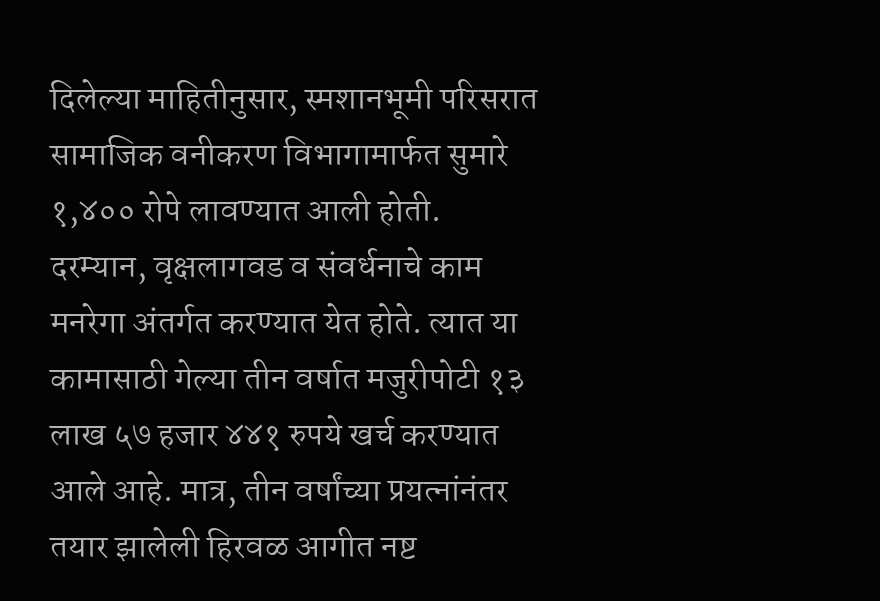दिलेल्या माहितीनुसार, स्मशानभूमी परिसरात सामाजिक वनीकरण विभागामार्फत सुमारे १,४०० रोपे लावण्यात आली होती. दरम्यान, वृक्षलागवड व संवर्धनाचे काम मनरेगा अंतर्गत करण्यात येत होते. त्यात या कामासाठी गेल्या तीन वर्षात मजुरीपोटी १३ लाख ५७ हजार ४४१ रुपये खर्च करण्यात आले आहे. मात्र, तीन वर्षांच्या प्रयत्नांनंतर तयार झालेली हिरवळ आगीत नष्ट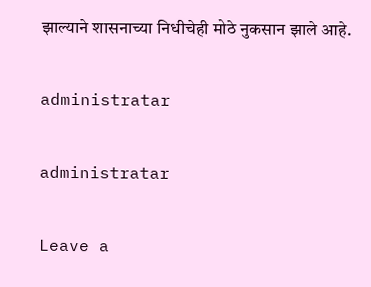झाल्याने शासनाच्या निधीचेही मोठे नुकसान झाले आहे.

administratar

administratar

Leave a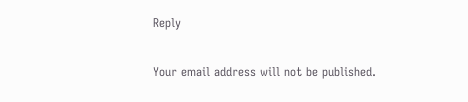Reply

Your email address will not be published.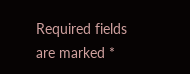Required fields are marked *